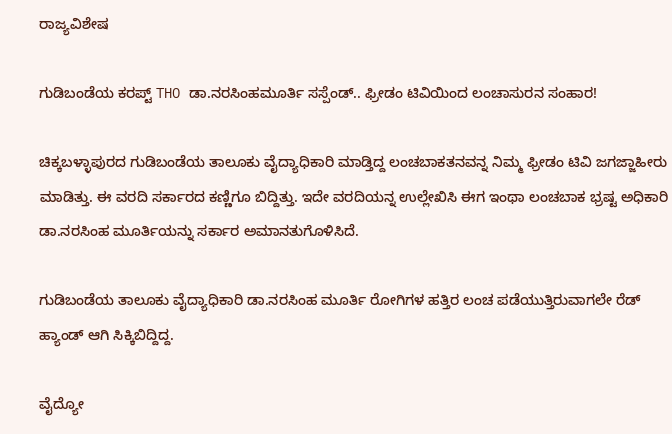ರಾಜ್ಯವಿಶೇಷ

ಗುಡಿಬಂಡೆಯ ಕರಪ್ಟ್ THO ಡಾ.ನರಸಿಂಹಮೂರ್ತಿ ಸಸ್ಪೆಂಡ್.. ಫ್ರೀಡಂ ಟಿವಿಯಿಂದ ಲಂಚಾಸುರನ ಸಂಹಾರ!

ಚಿಕ್ಕಬಳ್ಳಾಪುರದ ಗುಡಿಬಂಡೆಯ ತಾಲೂಕು ವೈದ್ಯಾಧಿಕಾರಿ ಮಾಡ್ತಿದ್ದ ಲಂಚಬಾಕತನವನ್ನ ನಿಮ್ಮ ಫ್ರೀಡಂ ಟಿವಿ ಜಗಜ್ಜಾಹೀರು ಮಾಡಿತ್ತು. ಈ ವರದಿ ಸರ್ಕಾರದ ಕಣ್ಣಿಗೂ ಬಿದ್ದಿತ್ತು. ಇದೇ ವರದಿಯನ್ನ ಉಲ್ಲೇಖಿಸಿ ಈಗ ಇಂಥಾ ಲಂಚಬಾಕ ಭ್ರಷ್ಟ ಅಧಿಕಾರಿ ಡಾ.ನರಸಿಂಹ ಮೂರ್ತಿಯನ್ನು ಸರ್ಕಾರ ಅಮಾನತುಗೊಳಿಸಿದೆ.

ಗುಡಿಬಂಡೆಯ ತಾಲೂಕು ವೈದ್ಯಾಧಿಕಾರಿ ಡಾ.ನರಸಿಂಹ ಮೂರ್ತಿ ರೋಗಿಗಳ ಹತ್ತಿರ ಲಂಚ ಪಡೆಯುತ್ತಿರುವಾಗಲೇ ರೆಡ್ ಹ್ಯಾಂಡ್ ಆಗಿ ಸಿಕ್ಕಿಬಿದ್ದಿದ್ದ.

ವೈದ್ಯೋ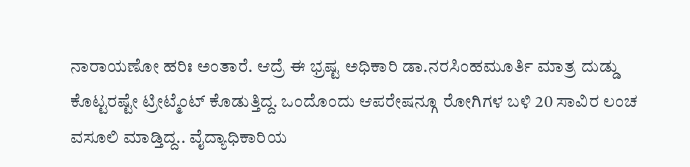ನಾರಾಯಣೋ ಹರಿಃ ಅಂತಾರೆ. ಆದ್ರೆ ಈ ಭ್ರಷ್ಟ ಅಧಿಕಾರಿ ಡಾ.ನರಸಿಂಹಮೂರ್ತಿ ಮಾತ್ರ ದುಡ್ಡು ಕೊಟ್ಟರಷ್ಟೇ ಟ್ರೀಟ್ಮೆಂಟ್ ಕೊಡುತ್ತಿದ್ದ. ಒಂದೊಂದು ಆಪರೇಷನ್ಗೂ ರೋಗಿಗಳ ಬಳಿ 20 ಸಾವಿರ ಲಂಚ ವಸೂಲಿ ಮಾಡ್ತಿದ್ದ.. ವೈದ್ಯಾಧಿಕಾರಿಯ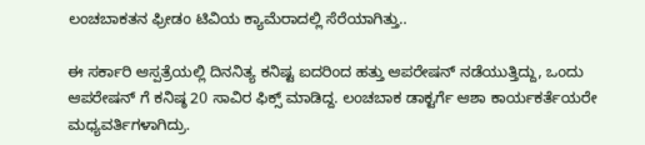ಲಂಚಬಾಕತನ ಫ್ರೀಡಂ ಟಿವಿಯ ಕ್ಯಾಮೆರಾದಲ್ಲಿ ಸೆರೆಯಾಗಿತ್ತು..

ಈ ಸರ್ಕಾರಿ ಆಸ್ಪತ್ರೆಯಲ್ಲಿ ದಿನನಿತ್ಯ ಕನಿಷ್ಟ ಐದರಿಂದ ಹತ್ತು ಆಪರೇಷನ್ ನಡೆಯುತ್ತಿದ್ದು, ಒಂದು ಆಪರೇಷನ್ ಗೆ ಕನಿಷ್ಠ 20 ಸಾವಿರ ಫಿಕ್ಸ್ ಮಾಡಿದ್ದ. ಲಂಚಬಾಕ ಡಾಕ್ಟರ್ಗೆ ಆಶಾ ಕಾರ್ಯಕರ್ತೆಯರೇ ಮಧ್ಯವರ್ತಿಗಳಾಗಿದ್ರು.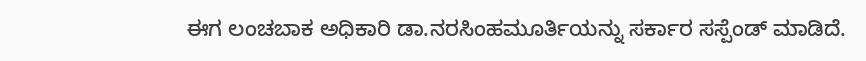ಈಗ ಲಂಚಬಾಕ ಅಧಿಕಾರಿ ಡಾ.ನರಸಿಂಹಮೂರ್ತಿಯನ್ನು ಸರ್ಕಾರ ಸಸ್ಪೆಂಡ್ ಮಾಡಿದೆ.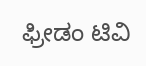ಫ್ರೀಡಂ ಟಿವಿ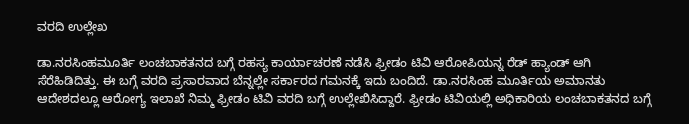ವರದಿ ಉಲ್ಲೇಖ

ಡಾ.ನರಸಿಂಹಮೂರ್ತಿ ಲಂಚಬಾಕತನದ ಬಗ್ಗೆ ರಹಸ್ಯ ಕಾರ್ಯಾಚರಣೆ ನಡೆಸಿ ಫ್ರೀಡಂ ಟಿವಿ ಆರೋಪಿಯನ್ನ ರೆಡ್ ಹ್ಯಾಂಡ್ ಆಗಿ ಸೆರೆಹಿಡಿದಿತ್ತು. ಈ ಬಗ್ಗೆ ವರದಿ ಪ್ರಸಾರವಾದ ಬೆನ್ನಲ್ಲೇ ಸರ್ಕಾರದ ಗಮನಕ್ಕೆ ಇದು ಬಂದಿದೆ. ಡಾ.ನರಸಿಂಹ ಮೂರ್ತಿಯ ಅಮಾನತು ಆದೇಶದಲ್ಲೂ ಆರೋಗ್ಯ ಇಲಾಖೆ ನಿಮ್ಮ ಫ್ರೀಡಂ ಟಿವಿ ವರದಿ ಬಗ್ಗೆ ಉಲ್ಲೇಖಿಸಿದ್ದಾರೆ. ಫ್ರೀಡಂ ಟಿವಿಯಲ್ಲಿ ಅಧಿಕಾರಿಯ ಲಂಚಬಾಕತನದ ಬಗ್ಗೆ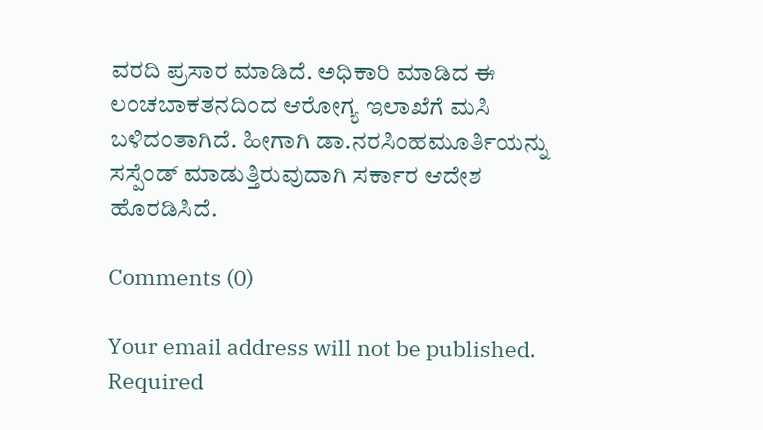ವರದಿ ಪ್ರಸಾರ ಮಾಡಿದೆ. ಅಧಿಕಾರಿ ಮಾಡಿದ ಈ ಲಂಚಬಾಕತನದಿಂದ ಆರೋಗ್ಯ ಇಲಾಖೆಗೆ ಮಸಿ ಬಳಿದಂತಾಗಿದೆ. ಹೀಗಾಗಿ ಡಾ.ನರಸಿಂಹಮೂರ್ತಿಯನ್ನು ಸಸ್ಪೆಂಡ್ ಮಾಡುತ್ತಿರುವುದಾಗಿ ಸರ್ಕಾರ ಆದೇಶ ಹೊರಡಿಸಿದೆ.

Comments (0)

Your email address will not be published. Required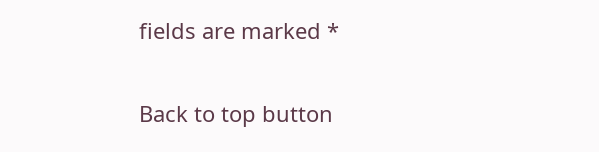fields are marked *

Back to top button